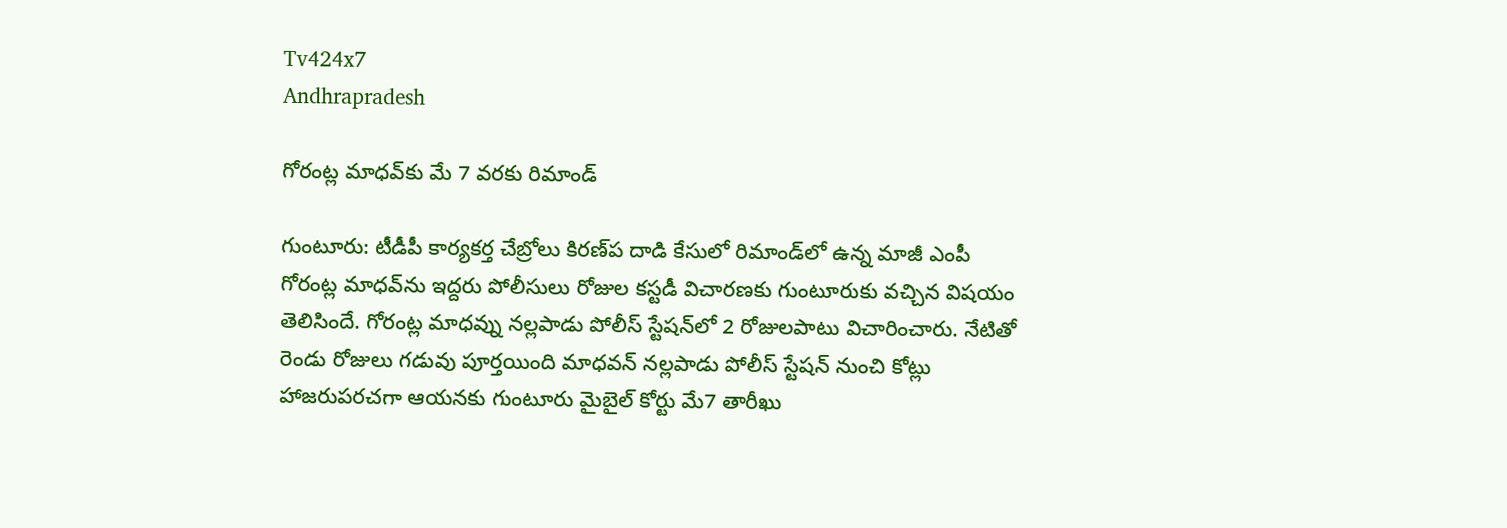Tv424x7
Andhrapradesh

గోరంట్ల మాధవ్‌కు మే 7 వరకు రిమాండ్‌

గుంటూరు: టీడీపీ కార్యకర్త చేబ్రోలు కిరణ్‌ప దాడి కేసులో రిమాండ్‌లో ఉన్న మాజీ ఎంపీ గోరంట్ల మాధవ్‌ను ఇద్దరు పోలీసులు రోజుల కస్టడీ విచారణకు గుంటూరుకు వచ్చిన విషయం తెలిసిందే. గోరంట్ల మాధవ్ను నల్లపాడు పోలీస్ స్టేషన్‌లో 2 రోజులపాటు విచారించారు. నేటితో రెండు రోజులు గడువు పూర్తయింది మాధవన్ నల్లపాడు పోలీస్ స్టేషన్ నుంచి కోట్లు హాజరుపరచగా ఆయనకు గుంటూరు మైబైల్ కోర్టు మే7 తారీఖు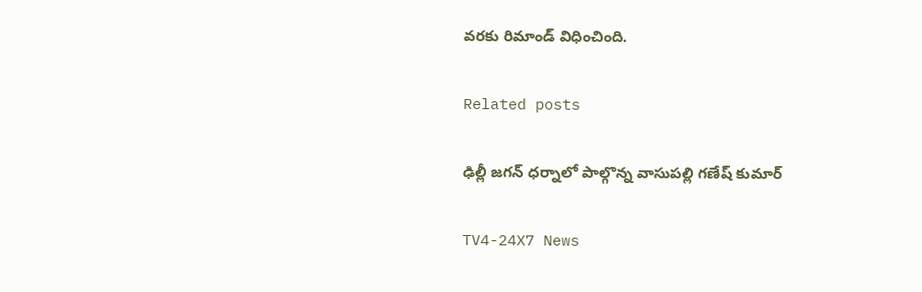వరకు రిమాండ్ విధించింది.

Related posts

ఢిల్లీ జగన్ ధర్నాలో పాల్గొన్న వాసుపల్లి గణేష్ కుమార్

TV4-24X7 News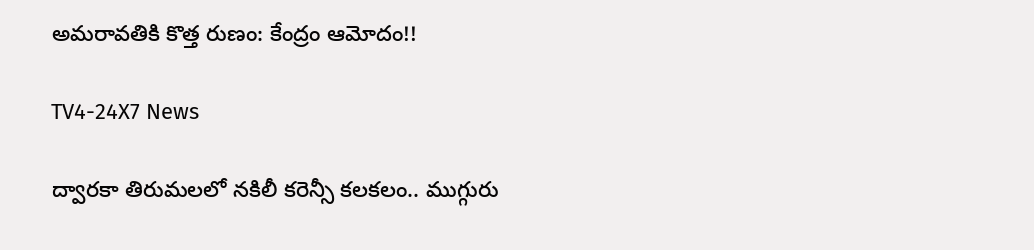అమరావతికి కొత్త రుణం: కేంద్రం ఆమోదం!!

TV4-24X7 News

ద్వారకా తిరుమలలో నకిలీ కరెన్సీ కలకలం.. ముగ్గురు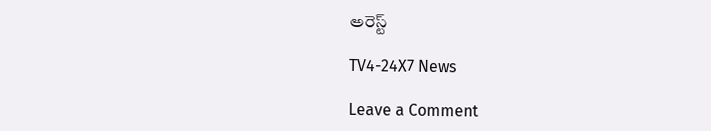అరెస్ట్

TV4-24X7 News

Leave a Comment